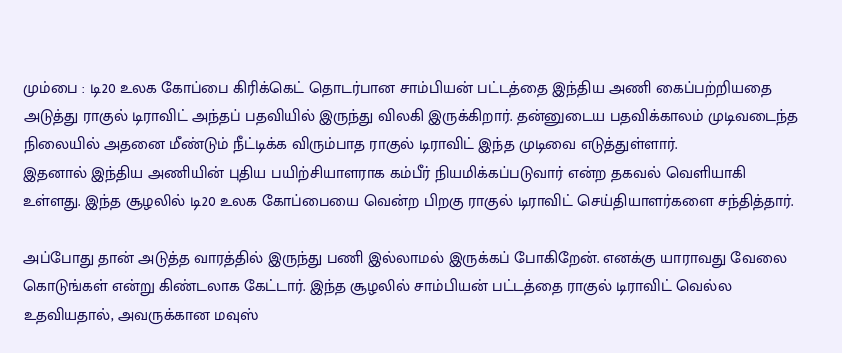மும்பை : டி20 உலக கோப்பை கிரிக்கெட் தொடர்பான சாம்பியன் பட்டத்தை இந்திய அணி கைப்பற்றியதை அடுத்து ராகுல் டிராவிட் அந்தப் பதவியில் இருந்து விலகி இருக்கிறார். தன்னுடைய பதவிக்காலம் முடிவடைந்த நிலையில் அதனை மீண்டும் நீட்டிக்க விரும்பாத ராகுல் டிராவிட் இந்த முடிவை எடுத்துள்ளார்.
இதனால் இந்திய அணியின் புதிய பயிற்சியாளராக கம்பீர் நியமிக்கப்படுவார் என்ற தகவல் வெளியாகி உள்ளது. இந்த சூழலில் டி20 உலக கோப்பையை வென்ற பிறகு ராகுல் டிராவிட் செய்தியாளர்களை சந்தித்தார்.

அப்போது தான் அடுத்த வாரத்தில் இருந்து பணி இல்லாமல் இருக்கப் போகிறேன். எனக்கு யாராவது வேலை கொடுங்கள் என்று கிண்டலாக கேட்டார். இந்த சூழலில் சாம்பியன் பட்டத்தை ராகுல் டிராவிட் வெல்ல உதவியதால், அவருக்கான மவுஸ்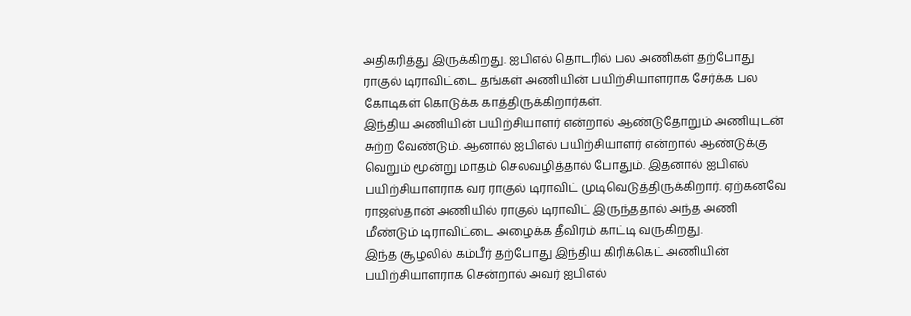அதிகரித்து இருக்கிறது. ஐபிஎல் தொடரில் பல அணிகள் தற்போது ராகுல் டிராவிட்டை தங்கள் அணியின் பயிற்சியாளராக சேர்க்க பல கோடிகள் கொடுக்க காத்திருக்கிறார்கள்.
இந்திய அணியின் பயிற்சியாளர் என்றால் ஆண்டுதோறும் அணியுடன் சுற்ற வேண்டும். ஆனால் ஐபிஎல் பயிற்சியாளர் என்றால் ஆண்டுக்கு வெறும் மூன்று மாதம் செலவழித்தால் போதும். இதனால் ஐபிஎல் பயிற்சியாளராக வர ராகுல் டிராவிட் முடிவெடுத்திருக்கிறார். ஏற்கனவே ராஜஸ்தான் அணியில் ராகுல் டிராவிட் இருந்ததால் அந்த அணி மீண்டும் டிராவிட்டை அழைக்க தீவிரம் காட்டி வருகிறது.
இந்த சூழலில் கம்பீர் தற்போது இந்திய கிரிக்கெட் அணியின் பயிற்சியாளராக சென்றால் அவர் ஐபிஎல்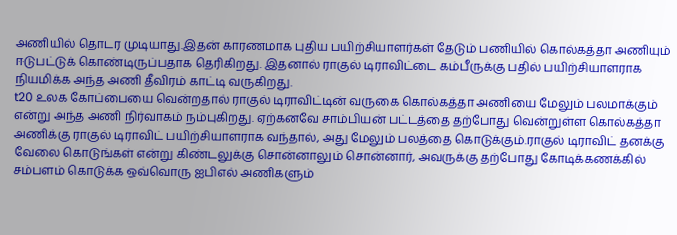அணியில் தொடர முடியாது.இதன் காரணமாக புதிய பயிற்சியாளர்கள் தேடும் பணியில் கொல்கத்தா அணியும் ஈடுபட்டுக் கொண்டிருப்பதாக தெரிகிறது. இதனால் ராகுல் டிராவிட்டை கம்பீருக்கு பதில் பயிற்சியாளராக நியமிக்க அந்த அணி தீவிரம் காட்டி வருகிறது.
t20 உலக கோப்பையை வென்றதால் ராகுல் டிராவிட்டின் வருகை கொல்கத்தா அணியை மேலும் பலமாக்கும் என்று அந்த அணி நிர்வாகம் நம்புகிறது. ஏற்கனவே சாம்பியன் பட்டத்தை தற்போது வென்றுள்ள கொல்கத்தா அணிக்கு ராகுல் டிராவிட் பயிற்சியாளராக வந்தால், அது மேலும் பலத்தை கொடுக்கும்.ராகுல் டிராவிட் தனக்கு வேலை கொடுங்கள் என்று கிண்டலுக்கு சொன்னாலும் சொன்னார், அவருக்கு தற்போது கோடிக்கணக்கில் சம்பளம் கொடுக்க ஒவ்வொரு ஐபிஎல் அணிகளும்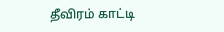தீவிரம் காட்டி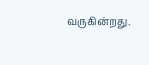வருகின்றது.